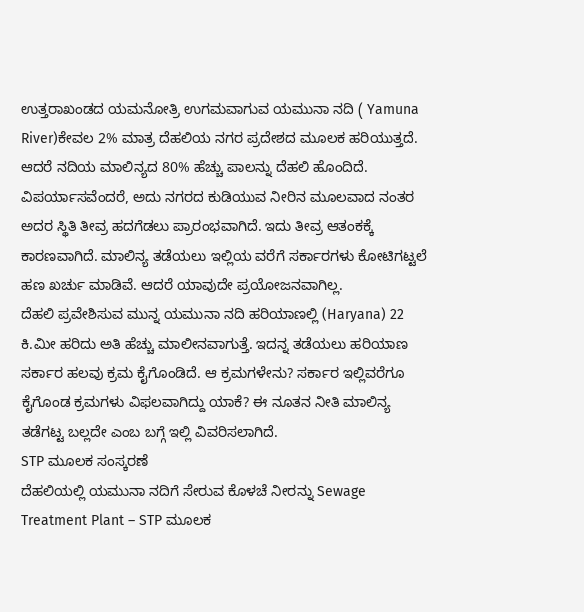ಉತ್ತರಾಖಂಡದ ಯಮನೋತ್ರಿ ಉಗಮವಾಗುವ ಯಮುನಾ ನದಿ ( Yamuna River)ಕೇವಲ 2% ಮಾತ್ರ ದೆಹಲಿಯ ನಗರ ಪ್ರದೇಶದ ಮೂಲಕ ಹರಿಯುತ್ತದೆ. ಆದರೆ ನದಿಯ ಮಾಲಿನ್ಯದ 80% ಹೆಚ್ಚು ಪಾಲನ್ನು ದೆಹಲಿ ಹೊಂದಿದೆ. ವಿಪರ್ಯಾಸವೆಂದರೆ, ಅದು ನಗರದ ಕುಡಿಯುವ ನೀರಿನ ಮೂಲವಾದ ನಂತರ ಅದರ ಸ್ಥಿತಿ ತೀವ್ರ ಹದಗೆಡಲು ಪ್ರಾರಂಭವಾಗಿದೆ. ಇದು ತೀವ್ರ ಆತಂಕಕ್ಕೆ ಕಾರಣವಾಗಿದೆ. ಮಾಲಿನ್ಯ ತಡೆಯಲು ಇಲ್ಲಿಯ ವರೆಗೆ ಸರ್ಕಾರಗಳು ಕೋಟಿಗಟ್ಟಲೆ ಹಣ ಖರ್ಚು ಮಾಡಿವೆ. ಆದರೆ ಯಾವುದೇ ಪ್ರಯೋಜನವಾಗಿಲ್ಲ.
ದೆಹಲಿ ಪ್ರವೇಶಿಸುವ ಮುನ್ನ ಯಮುನಾ ನದಿ ಹರಿಯಾಣಲ್ಲಿ (Haryana) 22 ಕಿ.ಮೀ ಹರಿದು ಅತಿ ಹೆಚ್ಚು ಮಾಲೀನವಾಗುತ್ತೆ. ಇದನ್ನ ತಡೆಯಲು ಹರಿಯಾಣ ಸರ್ಕಾರ ಹಲವು ಕ್ರಮ ಕೈಗೊಂಡಿದೆ. ಆ ಕ್ರಮಗಳೇನು? ಸರ್ಕಾರ ಇಲ್ಲಿವರೆಗೂ ಕೈಗೊಂಡ ಕ್ರಮಗಳು ವಿಫಲವಾಗಿದ್ದು ಯಾಕೆ? ಈ ನೂತನ ನೀತಿ ಮಾಲಿನ್ಯ ತಡೆಗಟ್ಟ ಬಲ್ಲದೇ ಎಂಬ ಬಗ್ಗೆ ಇಲ್ಲಿ ವಿವರಿಸಲಾಗಿದೆ.
STP ಮೂಲಕ ಸಂಸ್ಕರಣೆ
ದೆಹಲಿಯಲ್ಲಿ ಯಮುನಾ ನದಿಗೆ ಸೇರುವ ಕೊಳಚೆ ನೀರನ್ನು Sewage Treatment Plant – STP ಮೂಲಕ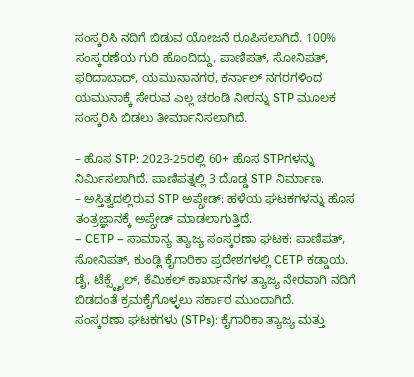ಸಂಸ್ಕರಿಸಿ ನದಿಗೆ ಬಿಡುವ ಯೋಜನೆ ರೂಪಿಸಲಾಗಿದೆ. 100% ಸಂಸ್ಕರಣೆಯ ಗುರಿ ಹೊಂದಿದ್ದು, ಪಾಣಿಪತ್, ಸೋನಿಪತ್, ಫರಿದಾಬಾದ್, ಯಮುನಾನಗರ, ಕರ್ನಾಲ್ ನಗರಗಳಿಂದ ಯಮುನಾಕ್ಕೆ ಸೇರುವ ಎಲ್ಲ ಚರಂಡಿ ನೀರನ್ನು STP ಮೂಲಕ ಸಂಸ್ಕರಿಸಿ ಬಿಡಲು ತೀರ್ಮಾನಿಸಲಾಗಿದೆ.

– ಹೊಸ STP: 2023-25ರಲ್ಲಿ 60+ ಹೊಸ STPಗಳನ್ನು ನಿರ್ಮಿಸಲಾಗಿದೆ. ಪಾಣಿಪತ್ನಲ್ಲಿ 3 ದೊಡ್ಡ STP ನಿರ್ಮಾಣ.
– ಅಸ್ತಿತ್ವದಲ್ಲಿರುವ STP ಅಪ್ಗ್ರೇಡ್: ಹಳೆಯ ಘಟಕಗಳನ್ನು ಹೊಸ ತಂತ್ರಜ್ಞಾನಕ್ಕೆ ಅಪ್ಗ್ರೇಡ್ ಮಾಡಲಾಗುತ್ತಿದೆ.
– CETP – ಸಾಮಾನ್ಯ ತ್ಯಾಜ್ಯ ಸಂಸ್ಕರಣಾ ಘಟಕ: ಪಾಣಿಪತ್, ಸೋನಿಪತ್, ಕುಂಡ್ಲಿ ಕೈಗಾರಿಕಾ ಪ್ರದೇಶಗಳಲ್ಲಿ CETP ಕಡ್ಡಾಯ. ಡೈ, ಟೆಕ್ಸ್ಟೈಲ್, ಕೆಮಿಕಲ್ ಕಾರ್ಖಾನೆಗಳ ತ್ಯಾಜ್ಯ ನೇರವಾಗಿ ನದಿಗೆ ಬಿಡದಂತೆ ಕ್ರಮಕೈಗೊಳ್ಳಲು ಸರ್ಕಾರ ಮುಂದಾಗಿದೆ.
ಸಂಸ್ಕರಣಾ ಘಟಕಗಳು (STPs): ಕೈಗಾರಿಕಾ ತ್ಯಾಜ್ಯ ಮತ್ತು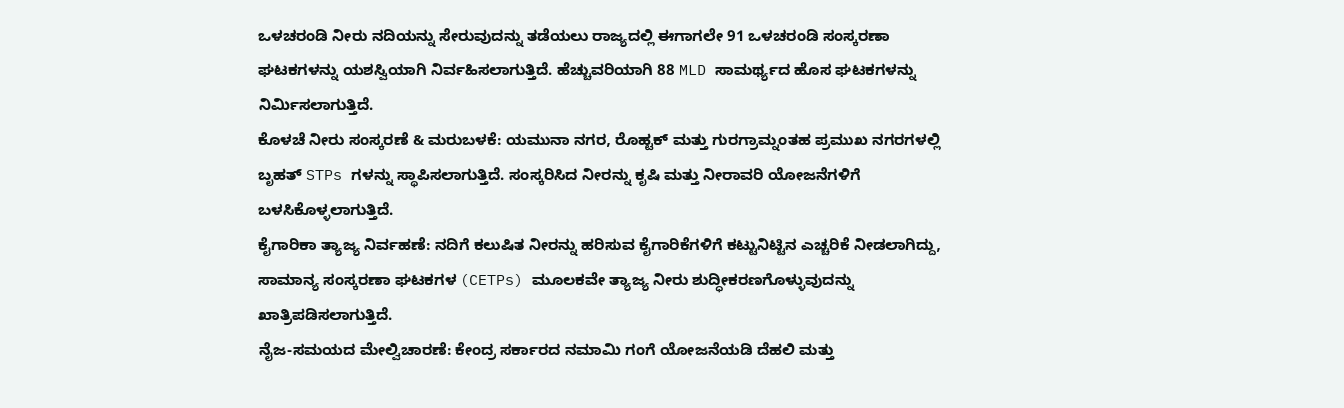ಒಳಚರಂಡಿ ನೀರು ನದಿಯನ್ನು ಸೇರುವುದನ್ನು ತಡೆಯಲು ರಾಜ್ಯದಲ್ಲಿ ಈಗಾಗಲೇ 91 ಒಳಚರಂಡಿ ಸಂಸ್ಕರಣಾ ಘಟಕಗಳನ್ನು ಯಶಸ್ವಿಯಾಗಿ ನಿರ್ವಹಿಸಲಾಗುತ್ತಿದೆ. ಹೆಚ್ಚುವರಿಯಾಗಿ 88 MLD ಸಾಮರ್ಥ್ಯದ ಹೊಸ ಘಟಕಗಳನ್ನು ನಿರ್ಮಿಸಲಾಗುತ್ತಿದೆ.
ಕೊಳಚೆ ನೀರು ಸಂಸ್ಕರಣೆ & ಮರುಬಳಕೆ: ಯಮುನಾ ನಗರ, ರೊಹ್ಟಕ್ ಮತ್ತು ಗುರಗ್ರಾಮ್ನಂತಹ ಪ್ರಮುಖ ನಗರಗಳಲ್ಲಿ ಬೃಹತ್ STPs ಗಳನ್ನು ಸ್ಥಾಪಿಸಲಾಗುತ್ತಿದೆ. ಸಂಸ್ಕರಿಸಿದ ನೀರನ್ನು ಕೃಷಿ ಮತ್ತು ನೀರಾವರಿ ಯೋಜನೆಗಳಿಗೆ ಬಳಸಿಕೊಳ್ಳಲಾಗುತ್ತಿದೆ.
ಕೈಗಾರಿಕಾ ತ್ಯಾಜ್ಯ ನಿರ್ವಹಣೆ: ನದಿಗೆ ಕಲುಷಿತ ನೀರನ್ನು ಹರಿಸುವ ಕೈಗಾರಿಕೆಗಳಿಗೆ ಕಟ್ಟುನಿಟ್ಟಿನ ಎಚ್ಚರಿಕೆ ನೀಡಲಾಗಿದ್ದು, ಸಾಮಾನ್ಯ ಸಂಸ್ಕರಣಾ ಘಟಕಗಳ (CETPs) ಮೂಲಕವೇ ತ್ಯಾಜ್ಯ ನೀರು ಶುದ್ಧೀಕರಣಗೊಳ್ಳುವುದನ್ನು ಖಾತ್ರಿಪಡಿಸಲಾಗುತ್ತಿದೆ.
ನೈಜ-ಸಮಯದ ಮೇಲ್ವಿಚಾರಣೆ: ಕೇಂದ್ರ ಸರ್ಕಾರದ ನಮಾಮಿ ಗಂಗೆ ಯೋಜನೆಯಡಿ ದೆಹಲಿ ಮತ್ತು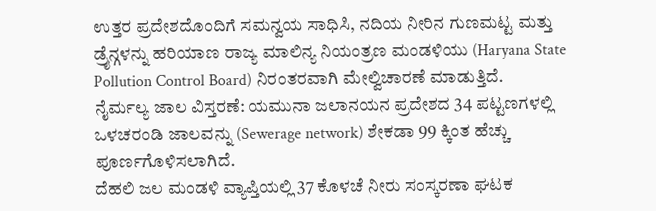ಉತ್ತರ ಪ್ರದೇಶದೊಂದಿಗೆ ಸಮನ್ವಯ ಸಾಧಿಸಿ, ನದಿಯ ನೀರಿನ ಗುಣಮಟ್ಟ ಮತ್ತು ಡ್ರೈನ್ಗಳನ್ನು ಹರಿಯಾಣ ರಾಜ್ಯ ಮಾಲಿನ್ಯ ನಿಯಂತ್ರಣ ಮಂಡಳಿಯು (Haryana State Pollution Control Board) ನಿರಂತರವಾಗಿ ಮೇಲ್ವಿಚಾರಣೆ ಮಾಡುತ್ತಿದೆ.
ನೈರ್ಮಲ್ಯ ಜಾಲ ವಿಸ್ತರಣೆ: ಯಮುನಾ ಜಲಾನಯನ ಪ್ರದೇಶದ 34 ಪಟ್ಟಣಗಳಲ್ಲಿ ಒಳಚರಂಡಿ ಜಾಲವನ್ನು (Sewerage network) ಶೇಕಡಾ 99 ಕ್ಕಿಂತ ಹೆಚ್ಚು ಪೂರ್ಣಗೊಳಿಸಲಾಗಿದೆ.
ದೆಹಲಿ ಜಲ ಮಂಡಳಿ ವ್ಯಾಪ್ತಿಯಲ್ಲಿ 37 ಕೊಳಚೆ ನೀರು ಸಂಸ್ಕರಣಾ ಘಟಕ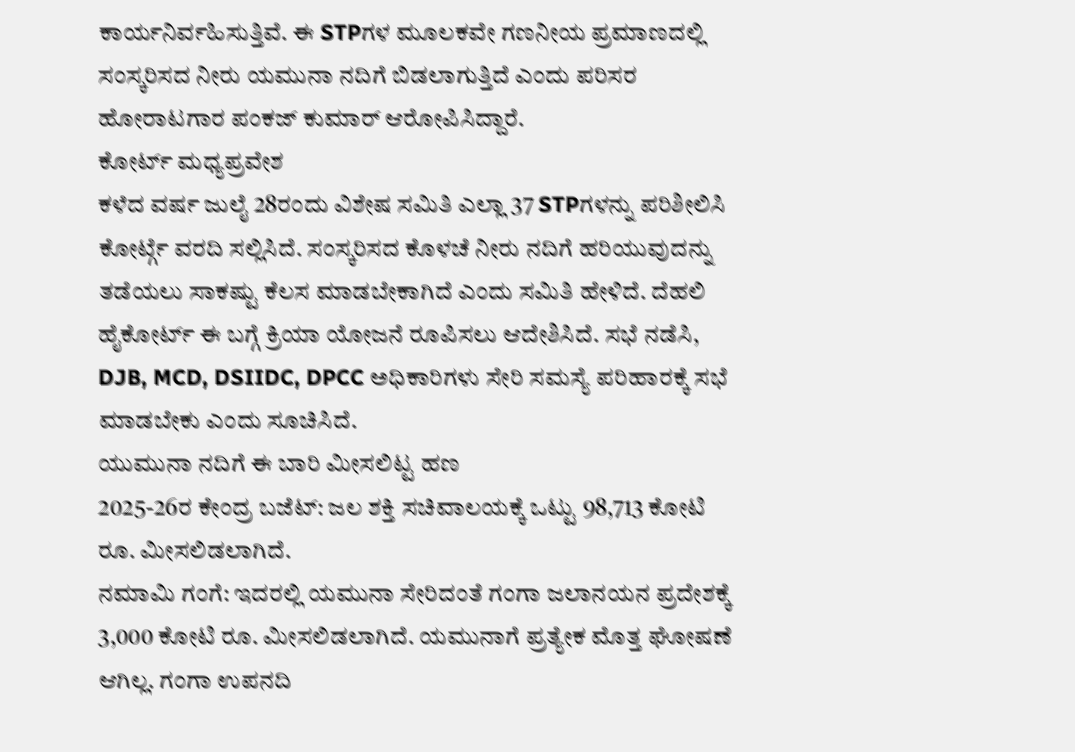ಕಾರ್ಯನಿರ್ವಹಿಸುತ್ತಿವೆ. ಈ STPಗಳ ಮೂಲಕವೇ ಗಣನೀಯ ಪ್ರಮಾಣದಲ್ಲಿ ಸಂಸ್ಕರಿಸದ ನೀರು ಯಮುನಾ ನದಿಗೆ ಬಿಡಲಾಗುತ್ತಿದೆ ಎಂದು ಪರಿಸರ ಹೋರಾಟಗಾರ ಪಂಕಜ್ ಕುಮಾರ್ ಆರೋಪಿಸಿದ್ದಾರೆ.
ಕೋರ್ಟ್ ಮಧ್ಯಪ್ರವೇಶ
ಕಳೆದ ವರ್ಷ ಜುಲೈ 28ರಂದು ವಿಶೇಷ ಸಮಿತಿ ಎಲ್ಲಾ 37 STPಗಳನ್ನು ಪರಿಶೀಲಿಸಿ ಕೋರ್ಟ್ಗೆ ವರದಿ ಸಲ್ಲಿಸಿದೆ. ಸಂಸ್ಕರಿಸದ ಕೊಳಚೆ ನೀರು ನದಿಗೆ ಹರಿಯುವುದನ್ನು ತಡೆಯಲು ಸಾಕಷ್ಟು ಕೆಲಸ ಮಾಡಬೇಕಾಗಿದೆ ಎಂದು ಸಮಿತಿ ಹೇಳಿದೆ. ದೆಹಲಿ ಹೈಕೋರ್ಟ್ ಈ ಬಗ್ಗೆ ಕ್ರಿಯಾ ಯೋಜನೆ ರೂಪಿಸಲು ಆದೇಶಿಸಿದೆ. ಸಭೆ ನಡೆಸಿ, DJB, MCD, DSIIDC, DPCC ಅಧಿಕಾರಿಗಳು ಸೇರಿ ಸಮಸ್ಯೆ ಪರಿಹಾರಕ್ಕೆ ಸಭೆ ಮಾಡಬೇಕು ಎಂದು ಸೂಚಿಸಿದೆ.
ಯುಮುನಾ ನದಿಗೆ ಈ ಬಾರಿ ಮೀಸಲಿಟ್ಟ ಹಣ
2025-26ರ ಕೇಂದ್ರ ಬಜೆಟ್: ಜಲ ಶಕ್ತಿ ಸಚಿವಾಲಯಕ್ಕೆ ಒಟ್ಟು 98,713 ಕೋಟಿ ರೂ. ಮೀಸಲಿಡಲಾಗಿದೆ.
ನಮಾಮಿ ಗಂಗೆ: ಇದರಲ್ಲಿ ಯಮುನಾ ಸೇರಿದಂತೆ ಗಂಗಾ ಜಲಾನಯನ ಪ್ರದೇಶಕ್ಕೆ 3,000 ಕೋಟಿ ರೂ. ಮೀಸಲಿಡಲಾಗಿದೆ. ಯಮುನಾಗೆ ಪ್ರತ್ಯೇಕ ಮೊತ್ತ ಘೋಷಣೆ ಆಗಿಲ್ಲ. ಗಂಗಾ ಉಪನದಿ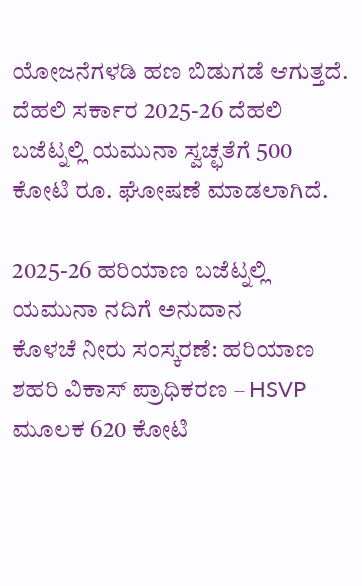ಯೋಜನೆಗಳಡಿ ಹಣ ಬಿಡುಗಡೆ ಆಗುತ್ತದೆ.
ದೆಹಲಿ ಸರ್ಕಾರ 2025-26 ದೆಹಲಿ ಬಜೆಟ್ನಲ್ಲಿ ಯಮುನಾ ಸ್ವಚ್ಛತೆಗೆ 500 ಕೋಟಿ ರೂ. ಘೋಷಣೆ ಮಾಡಲಾಗಿದೆ.

2025-26 ಹರಿಯಾಣ ಬಜೆಟ್ನಲ್ಲಿ ಯಮುನಾ ನದಿಗೆ ಅನುದಾನ
ಕೊಳಚೆ ನೀರು ಸಂಸ್ಕರಣೆ: ಹರಿಯಾಣ ಶಹರಿ ವಿಕಾಸ್ ಪ್ರಾಧಿಕರಣ – HSVP ಮೂಲಕ 620 ಕೋಟಿ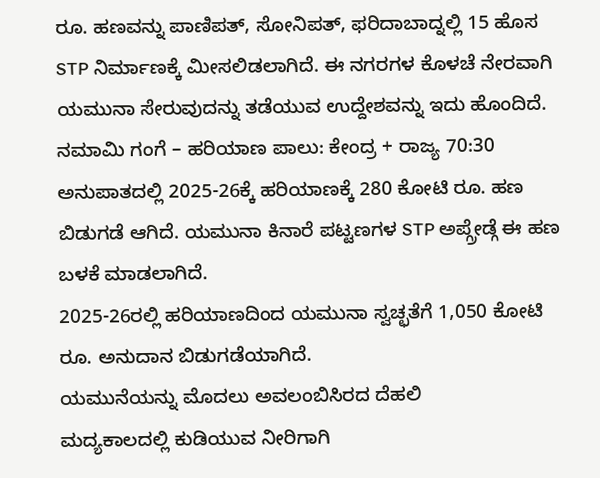ರೂ. ಹಣವನ್ನು ಪಾಣಿಪತ್, ಸೋನಿಪತ್, ಫರಿದಾಬಾದ್ನಲ್ಲಿ 15 ಹೊಸ STP ನಿರ್ಮಾಣಕ್ಕೆ ಮೀಸಲಿಡಲಾಗಿದೆ. ಈ ನಗರಗಳ ಕೊಳಚೆ ನೇರವಾಗಿ ಯಮುನಾ ಸೇರುವುದನ್ನು ತಡೆಯುವ ಉದ್ದೇಶವನ್ನು ಇದು ಹೊಂದಿದೆ.
ನಮಾಮಿ ಗಂಗೆ – ಹರಿಯಾಣ ಪಾಲು: ಕೇಂದ್ರ + ರಾಜ್ಯ 70:30 ಅನುಪಾತದಲ್ಲಿ 2025-26ಕ್ಕೆ ಹರಿಯಾಣಕ್ಕೆ 280 ಕೋಟಿ ರೂ. ಹಣ ಬಿಡುಗಡೆ ಆಗಿದೆ. ಯಮುನಾ ಕಿನಾರೆ ಪಟ್ಟಣಗಳ STP ಅಪ್ಗ್ರೇಡ್ಗೆ ಈ ಹಣ ಬಳಕೆ ಮಾಡಲಾಗಿದೆ.
2025-26ರಲ್ಲಿ ಹರಿಯಾಣದಿಂದ ಯಮುನಾ ಸ್ವಚ್ಛತೆಗೆ 1,050 ಕೋಟಿ ರೂ. ಅನುದಾನ ಬಿಡುಗಡೆಯಾಗಿದೆ.
ಯಮುನೆಯನ್ನು ಮೊದಲು ಅವಲಂಬಿಸಿರದ ದೆಹಲಿ
ಮದ್ಯಕಾಲದಲ್ಲಿ ಕುಡಿಯುವ ನೀರಿಗಾಗಿ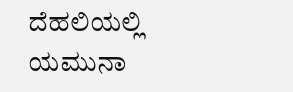ದೆಹಲಿಯಲ್ಲಿ ಯಮುನಾ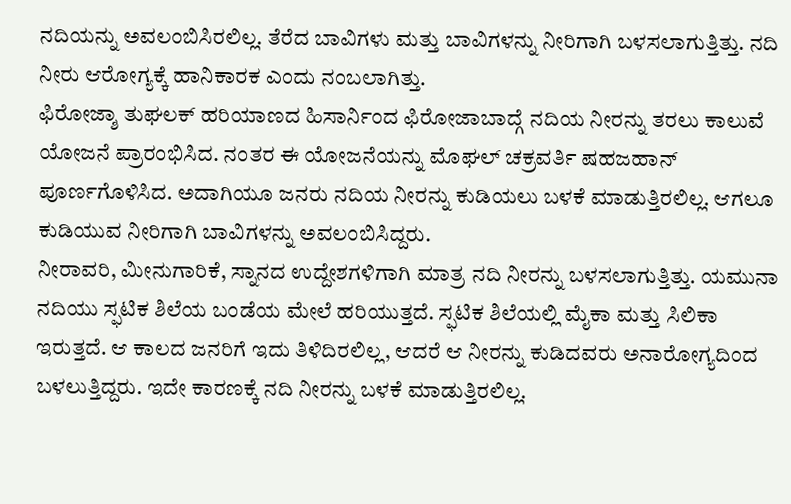ನದಿಯನ್ನು ಅವಲಂಬಿಸಿರಲಿಲ್ಲ. ತೆರೆದ ಬಾವಿಗಳು ಮತ್ತು ಬಾವಿಗಳನ್ನು ನೀರಿಗಾಗಿ ಬಳಸಲಾಗುತ್ತಿತ್ತು. ನದಿ ನೀರು ಆರೋಗ್ಯಕ್ಕೆ ಹಾನಿಕಾರಕ ಎಂದು ನಂಬಲಾಗಿತ್ತು.
ಫಿರೋಜ್ಶಾ ತುಘಲಕ್ ಹರಿಯಾಣದ ಹಿಸಾರ್ನಿಂದ ಫಿರೋಜಾಬಾದ್ಗೆ ನದಿಯ ನೀರನ್ನು ತರಲು ಕಾಲುವೆ ಯೋಜನೆ ಪ್ರಾರಂಭಿಸಿದ. ನಂತರ ಈ ಯೋಜನೆಯನ್ನು ಮೊಘಲ್ ಚಕ್ರವರ್ತಿ ಷಹಜಹಾನ್ ಪೂರ್ಣಗೊಳಿಸಿದ. ಅದಾಗಿಯೂ ಜನರು ನದಿಯ ನೀರನ್ನು ಕುಡಿಯಲು ಬಳಕೆ ಮಾಡುತ್ತಿರಲಿಲ್ಲ. ಆಗಲೂ ಕುಡಿಯುವ ನೀರಿಗಾಗಿ ಬಾವಿಗಳನ್ನು ಅವಲಂಬಿಸಿದ್ದರು.
ನೀರಾವರಿ, ಮೀನುಗಾರಿಕೆ, ಸ್ನಾನದ ಉದ್ದೇಶಗಳಿಗಾಗಿ ಮಾತ್ರ ನದಿ ನೀರನ್ನು ಬಳಸಲಾಗುತ್ತಿತ್ತು. ಯಮುನಾ ನದಿಯು ಸ್ಫಟಿಕ ಶಿಲೆಯ ಬಂಡೆಯ ಮೇಲೆ ಹರಿಯುತ್ತದೆ. ಸ್ಫಟಿಕ ಶಿಲೆಯಲ್ಲಿ ಮೈಕಾ ಮತ್ತು ಸಿಲಿಕಾ ಇರುತ್ತದೆ. ಆ ಕಾಲದ ಜನರಿಗೆ ಇದು ತಿಳಿದಿರಲಿಲ್ಲ, ಆದರೆ ಆ ನೀರನ್ನು ಕುಡಿದವರು ಅನಾರೋಗ್ಯದಿಂದ ಬಳಲುತ್ತಿದ್ದರು. ಇದೇ ಕಾರಣಕ್ಕೆ ನದಿ ನೀರನ್ನು ಬಳಕೆ ಮಾಡುತ್ತಿರಲಿಲ್ಲ.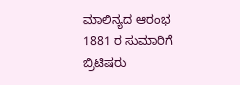ಮಾಲಿನ್ಯದ ಆರಂಭ
1881 ರ ಸುಮಾರಿಗೆ ಬ್ರಿಟಿಷರು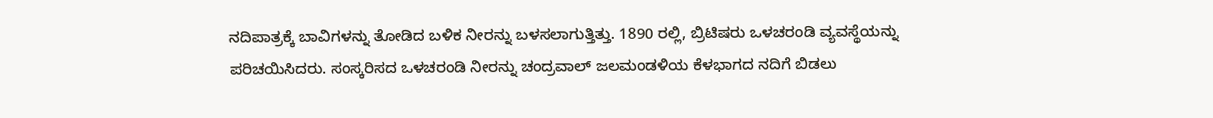ನದಿಪಾತ್ರಕ್ಕೆ ಬಾವಿಗಳನ್ನು ತೋಡಿದ ಬಳಿಕ ನೀರನ್ನು ಬಳಸಲಾಗುತ್ತಿತ್ತು. 1890 ರಲ್ಲಿ, ಬ್ರಿಟಿಷರು ಒಳಚರಂಡಿ ವ್ಯವಸ್ಥೆಯನ್ನು ಪರಿಚಯಿಸಿದರು. ಸಂಸ್ಕರಿಸದ ಒಳಚರಂಡಿ ನೀರನ್ನು ಚಂದ್ರವಾಲ್ ಜಲಮಂಡಳಿಯ ಕೆಳಭಾಗದ ನದಿಗೆ ಬಿಡಲು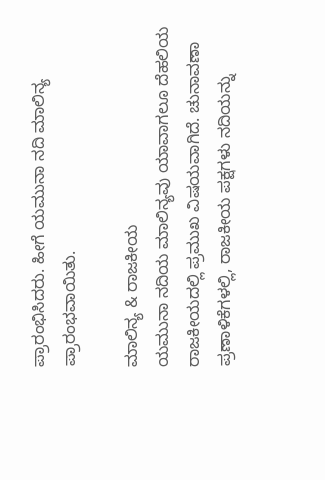ಪ್ರಾರಂಭಿಸಿದರು. ಹೀಗೆ ಯಮುನಾ ನದಿ ಮಾಲಿನ್ಯ ಪ್ರಾರಂಭವಾಯಿತು.

ಮಾಲಿನ್ಯ & ರಾಜಕೀಯ
ಯಮುನಾ ನದಿಯ ಮಾಲಿನ್ಯವು ಯಾವಾಗಲೂ ದೆಹಲಿಯ ರಾಜಕೀಯದಲ್ಲಿ ಪ್ರಮುಖ ವಿಷಯವಾಗಿದೆ. ಚುನಾವಣಾ ಪ್ರಣಾಳಿಕೆಗಳಲ್ಲಿ, ರಾಜಕೀಯ ಪಕ್ಷಗಳು ನದಿಯನ್ನು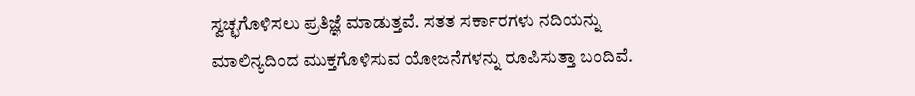ಸ್ವಚ್ಛಗೊಳಿಸಲು ಪ್ರತಿಜ್ಞೆ ಮಾಡುತ್ತವೆ. ಸತತ ಸರ್ಕಾರಗಳು ನದಿಯನ್ನು ಮಾಲಿನ್ಯದಿಂದ ಮುಕ್ತಗೊಳಿಸುವ ಯೋಜನೆಗಳನ್ನು ರೂಪಿಸುತ್ತಾ ಬಂದಿವೆ.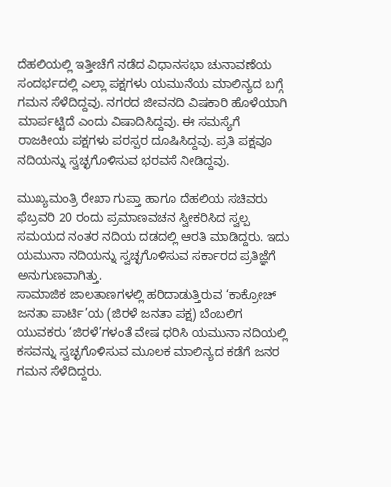ದೆಹಲಿಯಲ್ಲಿ ಇತ್ತೀಚೆಗೆ ನಡೆದ ವಿಧಾನಸಭಾ ಚುನಾವಣೆಯ ಸಂದರ್ಭದಲ್ಲಿ ಎಲ್ಲಾ ಪಕ್ಷಗಳು ಯಮುನೆಯ ಮಾಲಿನ್ಯದ ಬಗ್ಗೆ ಗಮನ ಸೆಳೆದಿದ್ದವು. ನಗರದ ಜೀವನದಿ ವಿಷಕಾರಿ ಹೊಳೆಯಾಗಿ ಮಾರ್ಪಟ್ಟಿದೆ ಎಂದು ವಿಷಾದಿಸಿದ್ದವು. ಈ ಸಮಸ್ಯೆಗೆ ರಾಜಕೀಯ ಪಕ್ಷಗಳು ಪರಸ್ಪರ ದೂಷಿಸಿದ್ದವು. ಪ್ರತಿ ಪಕ್ಷವೂ ನದಿಯನ್ನು ಸ್ವಚ್ಛಗೊಳಿಸುವ ಭರವಸೆ ನೀಡಿದ್ದವು.

ಮುಖ್ಯಮಂತ್ರಿ ರೇಖಾ ಗುಪ್ತಾ ಹಾಗೂ ದೆಹಲಿಯ ಸಚಿವರು ಫೆಬ್ರವರಿ 20 ರಂದು ಪ್ರಮಾಣವಚನ ಸ್ವೀಕರಿಸಿದ ಸ್ವಲ್ಪ ಸಮಯದ ನಂತರ ನದಿಯ ದಡದಲ್ಲಿ ಆರತಿ ಮಾಡಿದ್ದರು. ಇದು ಯಮುನಾ ನದಿಯನ್ನು ಸ್ವಚ್ಛಗೊಳಿಸುವ ಸರ್ಕಾರದ ಪ್ರತಿಜ್ಞೆಗೆ ಅನುಗುಣವಾಗಿತ್ತು.
ಸಾಮಾಜಿಕ ಜಾಲತಾಣಗಳಲ್ಲಿ ಹರಿದಾಡುತ್ತಿರುವ ‘ಕಾಕ್ರೋಚ್ ಜನತಾ ಪಾರ್ಟಿ’ಯ (ಜಿರಳೆ ಜನತಾ ಪಕ್ಷ) ಬೆಂಬಲಿಗ ಯುವಕರು ‘ಜಿರಳೆ’ಗಳಂತೆ ವೇಷ ಧರಿಸಿ ಯಮುನಾ ನದಿಯಲ್ಲಿ ಕಸವನ್ನು ಸ್ವಚ್ಛಗೊಳಿಸುವ ಮೂಲಕ ಮಾಲಿನ್ಯದ ಕಡೆಗೆ ಜನರ ಗಮನ ಸೆಳೆದಿದ್ದರು.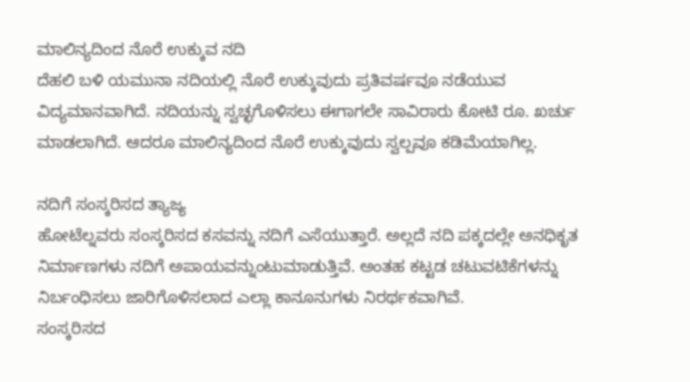ಮಾಲಿನ್ಯದಿಂದ ನೊರೆ ಉಕ್ಕುವ ನದಿ
ದೆಹಲಿ ಬಳಿ ಯಮುನಾ ನದಿಯಲ್ಲಿ ನೊರೆ ಉಕ್ಕುವುದು ಪ್ರತಿವರ್ಷವೂ ನಡೆಯುವ ವಿದ್ಯಮಾನವಾಗಿದೆ. ನದಿಯನ್ನು ಸ್ವಚ್ಛಗೊಳಿಸಲು ಈಗಾಗಲೇ ಸಾವಿರಾರು ಕೋಟಿ ರೂ. ಖರ್ಚು ಮಾಡಲಾಗಿದೆ. ಆದರೂ ಮಾಲಿನ್ಯದಿಂದ ನೊರೆ ಉಕ್ಕುವುದು ಸ್ವಲ್ಪವೂ ಕಡಿಮೆಯಾಗಿಲ್ಲ.

ನದಿಗೆ ಸಂಸ್ಕರಿಸದ ತ್ಯಾಜ್ಯ
ಹೋಟೆಲ್ನವರು ಸಂಸ್ಕರಿಸದ ಕಸವನ್ನು ನದಿಗೆ ಎಸೆಯುತ್ತಾರೆ. ಅಲ್ಲದೆ ನದಿ ಪಕ್ಕದಲ್ಲೇ ಅನಧಿಕೃತ ನಿರ್ಮಾಣಗಳು ನದಿಗೆ ಅಪಾಯವನ್ನುಂಟುಮಾಡುತ್ತಿವೆ. ಅಂತಹ ಕಟ್ಟಡ ಚಟುವಟಿಕೆಗಳನ್ನು ನಿರ್ಬಂಧಿಸಲು ಜಾರಿಗೊಳಿಸಲಾದ ಎಲ್ಲಾ ಕಾನೂನುಗಳು ನಿರರ್ಥಕವಾಗಿವೆ.
ಸಂಸ್ಕರಿಸದ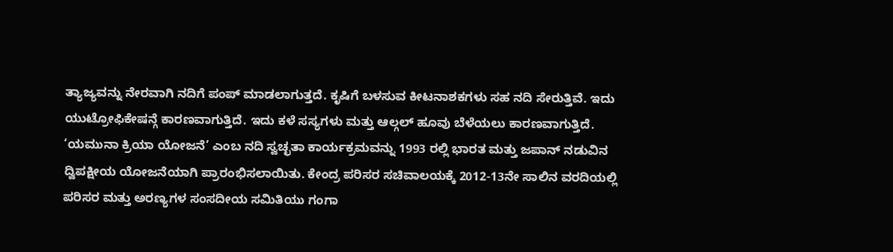ತ್ಯಾಜ್ಯವನ್ನು ನೇರವಾಗಿ ನದಿಗೆ ಪಂಪ್ ಮಾಡಲಾಗುತ್ತದೆ. ಕೃಷಿಗೆ ಬಳಸುವ ಕೀಟನಾಶಕಗಳು ಸಹ ನದಿ ಸೇರುತ್ತಿವೆ. ಇದು ಯುಟ್ರೋಫಿಕೇಷನ್ಗೆ ಕಾರಣವಾಗುತ್ತಿದೆ. ಇದು ಕಳೆ ಸಸ್ಯಗಳು ಮತ್ತು ಆಲ್ಗಲ್ ಹೂವು ಬೆಳೆಯಲು ಕಾರಣವಾಗುತ್ತಿದೆ.
‘ಯಮುನಾ ಕ್ರಿಯಾ ಯೋಜನೆ’ ಎಂಬ ನದಿ ಸ್ವಚ್ಛತಾ ಕಾರ್ಯಕ್ರಮವನ್ನು 1993 ರಲ್ಲಿ ಭಾರತ ಮತ್ತು ಜಪಾನ್ ನಡುವಿನ ದ್ವಿಪಕ್ಷೀಯ ಯೋಜನೆಯಾಗಿ ಪ್ರಾರಂಭಿಸಲಾಯಿತು. ಕೇಂದ್ರ ಪರಿಸರ ಸಚಿವಾಲಯಕ್ಕೆ 2012-13ನೇ ಸಾಲಿನ ವರದಿಯಲ್ಲಿ ಪರಿಸರ ಮತ್ತು ಅರಣ್ಯಗಳ ಸಂಸದೀಯ ಸಮಿತಿಯು ಗಂಗಾ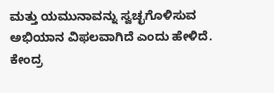ಮತ್ತು ಯಮುನಾವನ್ನು ಸ್ವಚ್ಛಗೊಳಿಸುವ ಅಭಿಯಾನ ವಿಫಲವಾಗಿದೆ ಎಂದು ಹೇಳಿದೆ. ಕೇಂದ್ರ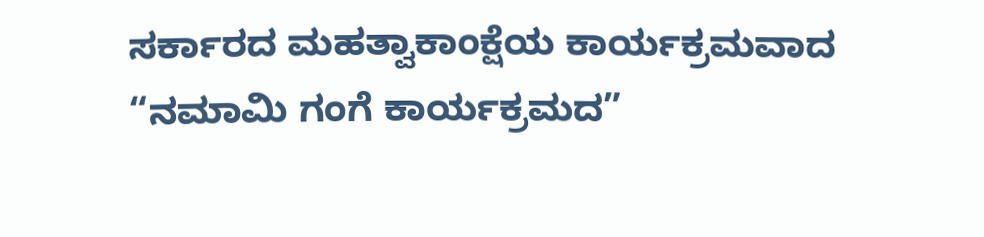ಸರ್ಕಾರದ ಮಹತ್ವಾಕಾಂಕ್ಷೆಯ ಕಾರ್ಯಕ್ರಮವಾದ “ನಮಾಮಿ ಗಂಗೆ ಕಾರ್ಯಕ್ರಮದ”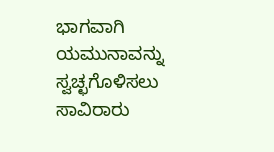ಭಾಗವಾಗಿ ಯಮುನಾವನ್ನು ಸ್ವಚ್ಛಗೊಳಿಸಲು ಸಾವಿರಾರು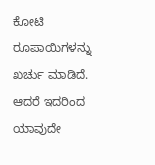ಕೋಟಿ ರೂಪಾಯಿಗಳನ್ನು ಖರ್ಚು ಮಾಡಿದೆ. ಆದರೆ ಇದರಿಂದ ಯಾವುದೇ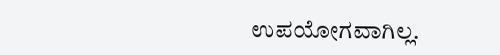ಉಪಯೋಗವಾಗಿಲ್ಲ.